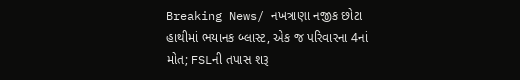Breaking News/ નખત્રાણા નજીક છોટા હાથીમાં ભયાનક બ્લાસ્ટ, એક જ પરિવારના 4નાં મોત; FSLની તપાસ શરૂ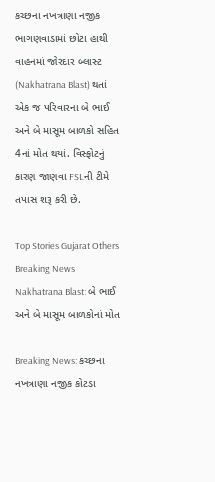કચ્છના નખત્રાણા નજીક ભાગણવાડામાં છોટા હાથી વાહનમાં જોરદાર બ્લાસ્ટ (Nakhatrana Blast) થતાં એક જ પરિવારના બે ભાઈ અને બે માસૂમ બાળકો સહિત 4નાં મોત થયાં. વિસ્ફોટનું કારણ જાણવા FSLની ટીમે તપાસ શરૂ કરી છે.

Top Stories Gujarat Others Breaking News
Nakhatrana Blast: બે ભાઈ અને બે માસૂમ બાળકોનાં મોત

Breaking News: કચ્છના નખત્રાણા નજીક કોટડા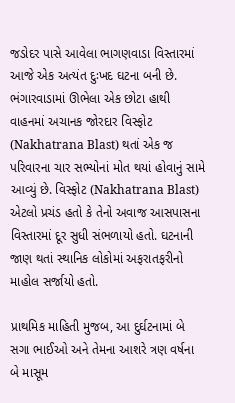જડોદર પાસે આવેલા ભાગણવાડા વિસ્તારમાં આજે એક અત્યંત દુઃખદ ઘટના બની છે. ભંગારવાડામાં ઊભેલા એક છોટા હાથી વાહનમાં અચાનક જોરદાર વિસ્ફોટ (Nakhatrana Blast) થતાં એક જ પરિવારના ચાર સભ્યોનાં મોત થયાં હોવાનું સામે આવ્યું છે. વિસ્ફોટ (Nakhatrana Blast) એટલો પ્રચંડ હતો કે તેનો અવાજ આસપાસના વિસ્તારમાં દૂર સુધી સંભળાયો હતો. ઘટનાની જાણ થતાં સ્થાનિક લોકોમાં અફરાતફરીનો માહોલ સર્જાયો હતો.

પ્રાથમિક માહિતી મુજબ, આ દુર્ઘટનામાં બે સગા ભાઈઓ અને તેમના આશરે ત્રણ વર્ષના બે માસૂમ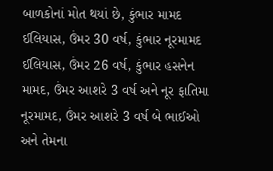બાળકોનાં મોત થયાં છે, કુંભાર મામદ ઈલિયાસ, ઉંમર 30 વર્ષ, કુંભાર નૂરમામદ ઈલિયાસ, ઉંમર 26 વર્ષ, કુંભાર હસનેન મામદ, ઉંમર આશરે 3 વર્ષ અને નૂર ફાતિમા નૂરમામદ, ઉંમર આશરે 3 વર્ષ બે ભાઈઓ અને તેમના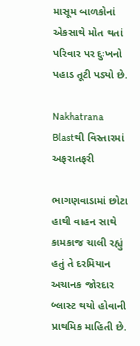માસૂમ બાળકોનાં એકસાથે મોત થતાં પરિવાર પર દુઃખનો પહાડ તૂટી પડ્યો છે.

Nakhatrana Blastથી વિસ્તારમાં અફરાતફરી

ભાગણવાડામાં છોટા હાથી વાહન સાથે કામકાજ ચાલી રહ્યું હતું તે દરમિયાન અચાનક જોરદાર બ્લાસ્ટ થયો હોવાની પ્રાથમિક માહિતી છે.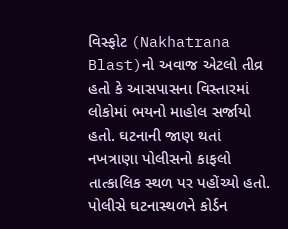વિસ્ફોટ (Nakhatrana Blast)નો અવાજ એટલો તીવ્ર હતો કે આસપાસના વિસ્તારમાં લોકોમાં ભયનો માહોલ સર્જાયો હતો. ઘટનાની જાણ થતાં નખત્રાણા પોલીસનો કાફલો તાત્કાલિક સ્થળ પર પહોંચ્યો હતો. પોલીસે ઘટનાસ્થળને કોર્ડન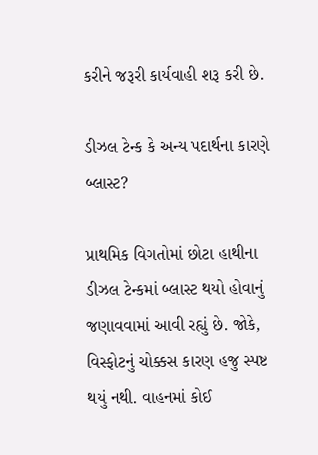કરીને જરૂરી કાર્યવાહી શરૂ કરી છે.

ડીઝલ ટેન્ક કે અન્ય પદાર્થના કારણે બ્લાસ્ટ?

પ્રાથમિક વિગતોમાં છોટા હાથીના ડીઝલ ટેન્કમાં બ્લાસ્ટ થયો હોવાનું જણાવવામાં આવી રહ્યું છે. જોકે, વિસ્ફોટનું ચોક્કસ કારણ હજુ સ્પષ્ટ થયું નથી. વાહનમાં કોઈ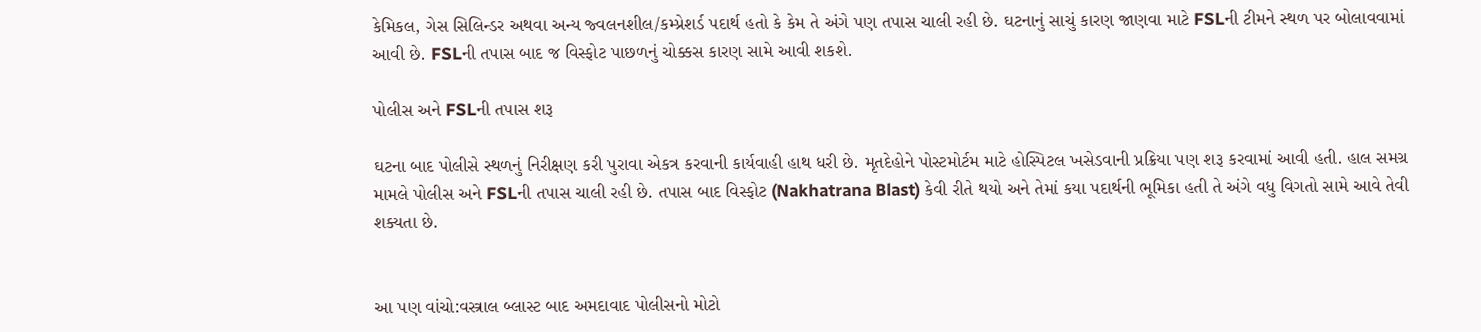કેમિકલ, ગેસ સિલિન્ડર અથવા અન્ય જ્વલનશીલ/કમ્પ્રેશર્ડ પદાર્થ હતો કે કેમ તે અંગે પણ તપાસ ચાલી રહી છે. ઘટનાનું સાચું કારણ જાણવા માટે FSLની ટીમને સ્થળ પર બોલાવવામાં આવી છે. FSLની તપાસ બાદ જ વિસ્ફોટ પાછળનું ચોક્કસ કારણ સામે આવી શકશે.

પોલીસ અને FSLની તપાસ શરૂ

ઘટના બાદ પોલીસે સ્થળનું નિરીક્ષણ કરી પુરાવા એકત્ર કરવાની કાર્યવાહી હાથ ધરી છે. મૃતદેહોને પોસ્ટમોર્ટમ માટે હોસ્પિટલ ખસેડવાની પ્રક્રિયા પણ શરૂ કરવામાં આવી હતી. હાલ સમગ્ર મામલે પોલીસ અને FSLની તપાસ ચાલી રહી છે. તપાસ બાદ વિસ્ફોટ (Nakhatrana Blast) કેવી રીતે થયો અને તેમાં કયા પદાર્થની ભૂમિકા હતી તે અંગે વધુ વિગતો સામે આવે તેવી શક્યતા છે.


આ પણ વાંચો:વસ્ત્રાલ બ્લાસ્ટ બાદ અમદાવાદ પોલીસનો મોટો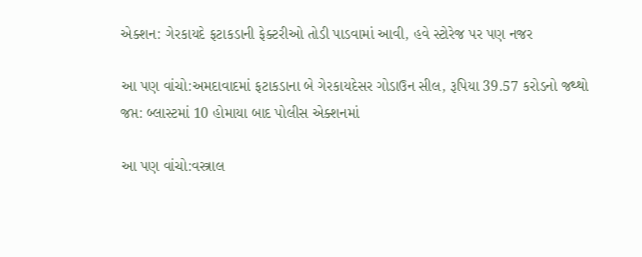એક્શન: ગેરકાયદે ફટાકડાની ફેક્ટરીઓ તોડી પાડવામાં આવી, હવે સ્ટોરેજ પર પણ નજર

આ પણ વાંચો:અમદાવાદમાં ફટાકડાના બે ગેરકાયદેસર ગોડાઉન સીલ, રૂપિયા 39.57 કરોડનો જથ્થો જપ્ત: બ્લાસ્ટમાં 10 હોમાયા બાદ પોલીસ એક્શનમાં

આ પણ વાંચો:વસ્ત્રાલ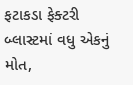ફટાકડા ફેક્ટરી બ્લાસ્ટમાં વધુ એકનું મોત,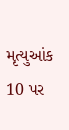મૃત્યુઆંક 10 પર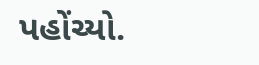પહોંચ્યો.